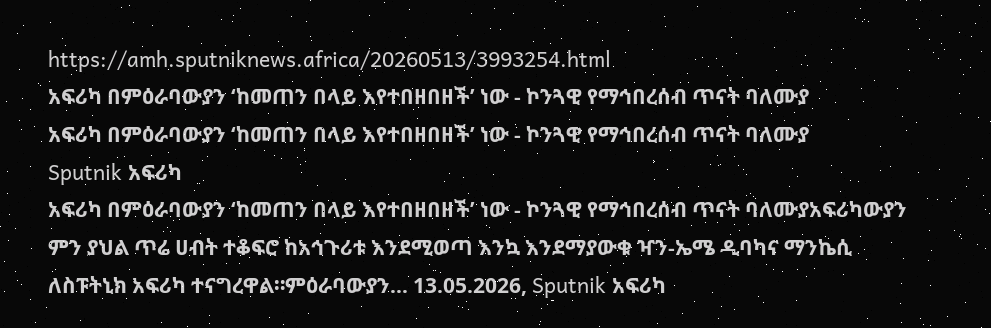https://amh.sputniknews.africa/20260513/3993254.html
አፍሪካ በምዕራባውያን ‘ከመጠን በላይ እየተበዘበዘች’ ነው - ኮንጓዊ የማኅበረሰብ ጥናት ባለሙያ
አፍሪካ በምዕራባውያን ‘ከመጠን በላይ እየተበዘበዘች’ ነው - ኮንጓዊ የማኅበረሰብ ጥናት ባለሙያ
Sputnik አፍሪካ
አፍሪካ በምዕራባውያን ‘ከመጠን በላይ እየተበዘበዘች’ ነው - ኮንጓዊ የማኅበረሰብ ጥናት ባለሙያአፍሪካውያን ምን ያህል ጥሬ ሀብት ተቆፍሮ ከአኅጉሪቱ እንደሚወጣ እንኳ እንደማያውቁ ዣን-ኤሜ ዲባካና ማንኬሲ ለስፑትኒክ አፍሪካ ተናግረዋል።ምዕራባውያን... 13.05.2026, Sputnik አፍሪካ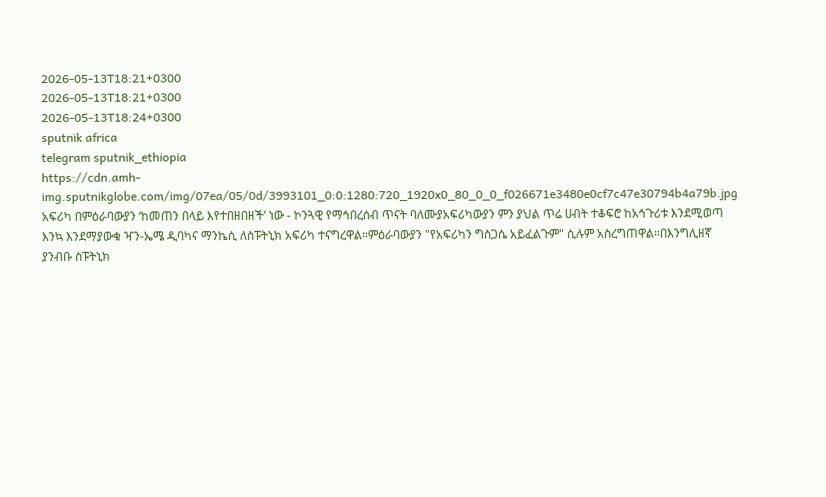2026-05-13T18:21+0300
2026-05-13T18:21+0300
2026-05-13T18:24+0300
sputnik africa
telegram sputnik_ethiopia
https://cdn.amh-img.sputnikglobe.com/img/07ea/05/0d/3993101_0:0:1280:720_1920x0_80_0_0_f026671e3480e0cf7c47e30794b4a79b.jpg
አፍሪካ በምዕራባውያን ‘ከመጠን በላይ እየተበዘበዘች’ ነው - ኮንጓዊ የማኅበረሰብ ጥናት ባለሙያአፍሪካውያን ምን ያህል ጥሬ ሀብት ተቆፍሮ ከአኅጉሪቱ እንደሚወጣ እንኳ እንደማያውቁ ዣን-ኤሜ ዲባካና ማንኬሲ ለስፑትኒክ አፍሪካ ተናግረዋል።ምዕራባውያን "የአፍሪካን ግስጋሴ አይፈልጉም" ሲሉም አስረግጠዋል።በእንግሊዘኛ ያንብቡ ስፑትኒክ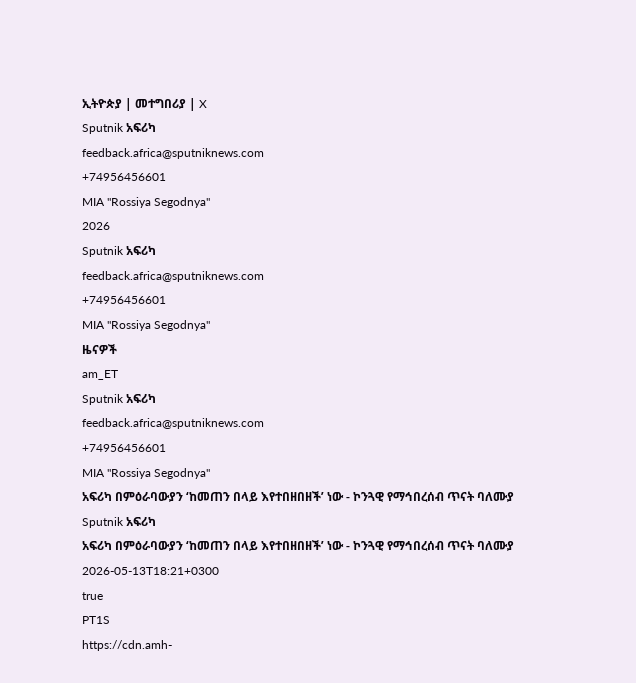ኢትዮጵያ | መተግበሪያ | X
Sputnik አፍሪካ
feedback.africa@sputniknews.com
+74956456601
MIA "Rossiya Segodnya"
2026
Sputnik አፍሪካ
feedback.africa@sputniknews.com
+74956456601
MIA "Rossiya Segodnya"
ዜናዎች
am_ET
Sputnik አፍሪካ
feedback.africa@sputniknews.com
+74956456601
MIA "Rossiya Segodnya"
አፍሪካ በምዕራባውያን ‘ከመጠን በላይ እየተበዘበዘች’ ነው - ኮንጓዊ የማኅበረሰብ ጥናት ባለሙያ
Sputnik አፍሪካ
አፍሪካ በምዕራባውያን ‘ከመጠን በላይ እየተበዘበዘች’ ነው - ኮንጓዊ የማኅበረሰብ ጥናት ባለሙያ
2026-05-13T18:21+0300
true
PT1S
https://cdn.amh-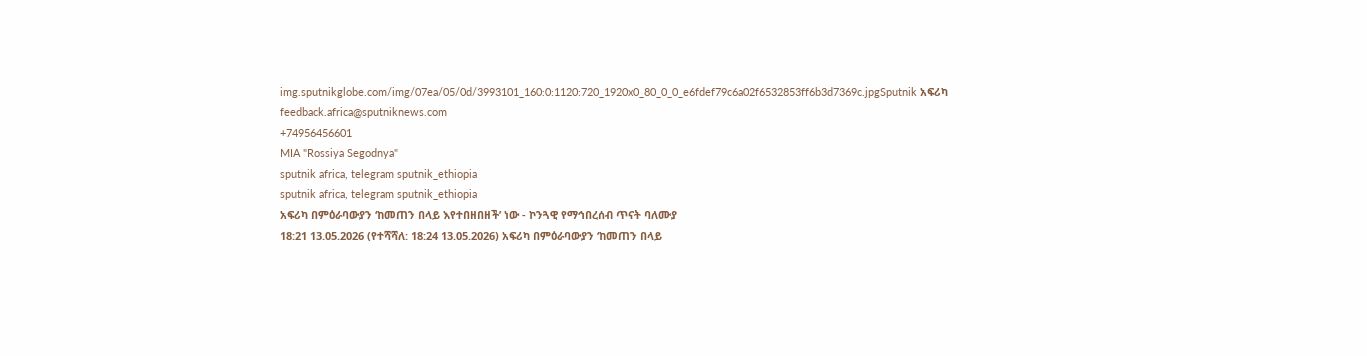img.sputnikglobe.com/img/07ea/05/0d/3993101_160:0:1120:720_1920x0_80_0_0_e6fdef79c6a02f6532853ff6b3d7369c.jpgSputnik አፍሪካ
feedback.africa@sputniknews.com
+74956456601
MIA "Rossiya Segodnya"
sputnik africa, telegram sputnik_ethiopia
sputnik africa, telegram sputnik_ethiopia
አፍሪካ በምዕራባውያን ‘ከመጠን በላይ እየተበዘበዘች’ ነው - ኮንጓዊ የማኅበረሰብ ጥናት ባለሙያ
18:21 13.05.2026 (የተሻሻለ: 18:24 13.05.2026) አፍሪካ በምዕራባውያን ‘ከመጠን በላይ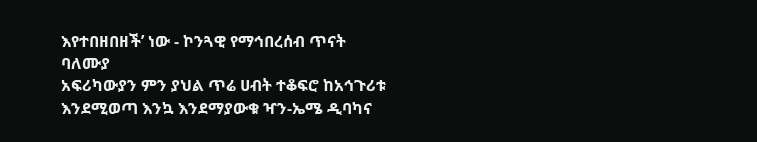እየተበዘበዘች’ ነው - ኮንጓዊ የማኅበረሰብ ጥናት ባለሙያ
አፍሪካውያን ምን ያህል ጥሬ ሀብት ተቆፍሮ ከአኅጉሪቱ እንደሚወጣ እንኳ እንደማያውቁ ዣን-ኤሜ ዲባካና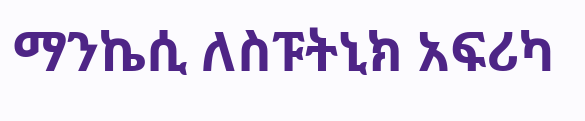ማንኬሲ ለስፑትኒክ አፍሪካ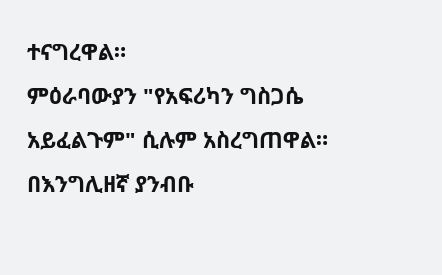ተናግረዋል።
ምዕራባውያን "የአፍሪካን ግስጋሴ አይፈልጉም" ሲሉም አስረግጠዋል።
በእንግሊዘኛ ያንብቡ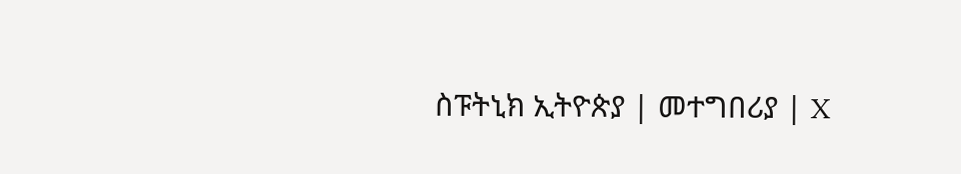ስፑትኒክ ኢትዮጵያ | መተግበሪያ | X